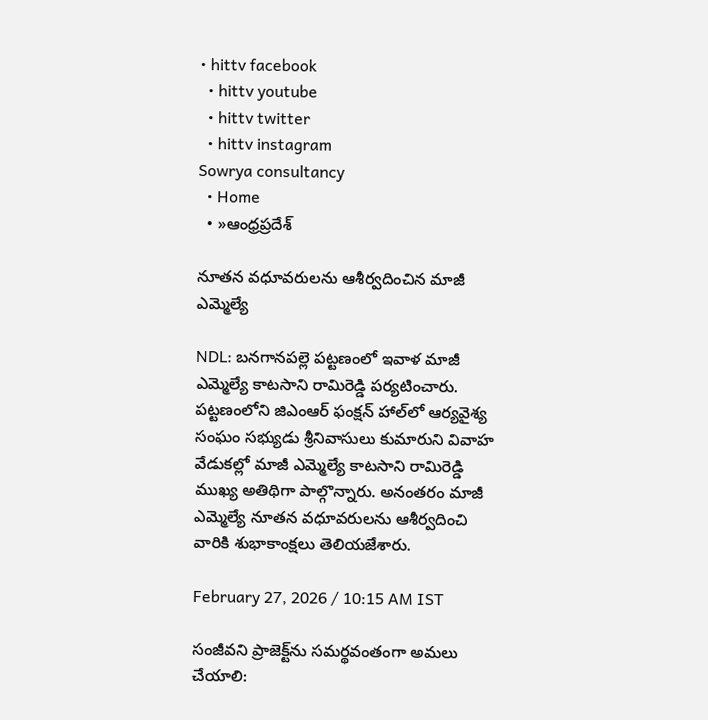• hittv facebook
  • hittv youtube
  • hittv twitter
  • hittv instagram
Sowrya consultancy
  • Home
  • »ఆంధ్రప్రదేశ్

నూతన వధూవరులను ఆశీర్వదించిన మాజీ ఎమ్మెల్యే

NDL: బనగానపల్లె పట్టణంలో ఇవాళ మాజీ ఎమ్మెల్యే కాటసాని రామిరెడ్డి పర్యటించారు. పట్టణంలోని జిఎంఆర్ ఫంక్షన్ హాల్‌లో ఆర్యవైశ్య సంఘం సభ్యుడు శ్రీనివాసులు కుమారుని వివాహ వేడుకల్లో మాజీ ఎమ్మెల్యే కాటసాని రామిరెడ్డి ముఖ్య అతిథిగా పాల్గొన్నారు. అనంతరం మాజీ ఎమ్మెల్యే నూతన వధూవరులను ఆశీర్వదించి వారికి శుభాకాంక్షలు తెలియజేశారు.

February 27, 2026 / 10:15 AM IST

సంజీవని ప్రాజెక్ట్‌ను సమర్థవంతంగా అమలు చేయాలి: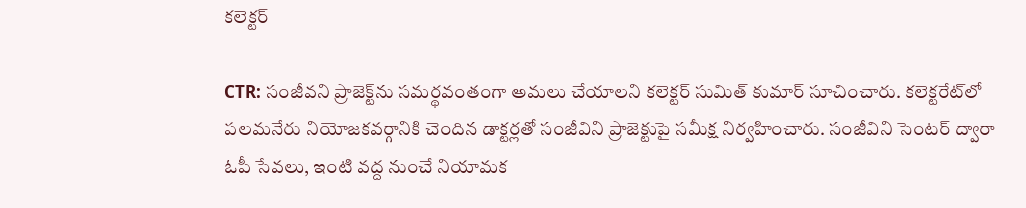కలెక్టర్

CTR: సంజీవని ప్రాజెక్ట్‌ను సమర్థవంతంగా అమలు చేయాలని కలెక్టర్ సుమిత్ కుమార్ సూచించారు. కలెక్టరేట్‌లో పలమనేరు నియోజకవర్గానికి చెందిన డాక్టర్లతో సంజీవిని ప్రాజెక్టుపై సమీక్ష నిర్వహించారు. సంజీవిని సెంటర్ ద్వారా ఓపీ సేవలు, ఇంటి వద్ద నుంచే నియామక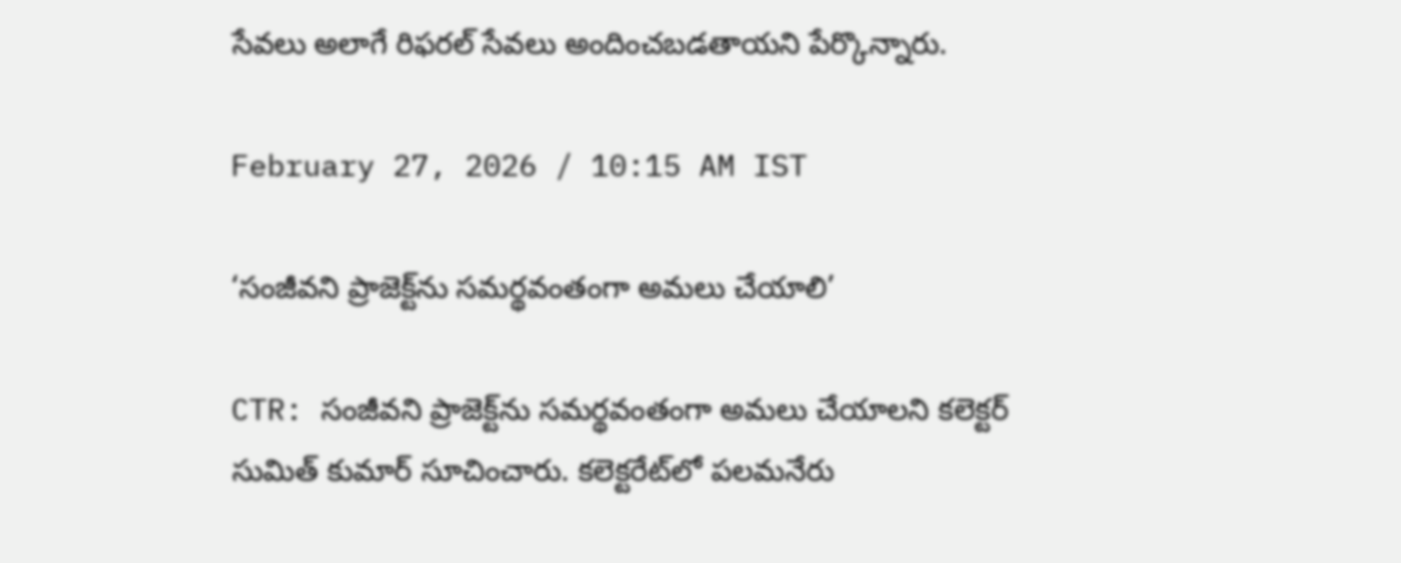సేవలు అలాగే రిఫరల్ సేవలు అందించబడతాయని పేర్కొన్నారు.

February 27, 2026 / 10:15 AM IST

‘సంజీవని ప్రాజెక్ట్‌ను సమర్థవంతంగా అమలు చేయాలి’

CTR: సంజీవని ప్రాజెక్ట్‌ను సమర్థవంతంగా అమలు చేయాలని కలెక్టర్ సుమిత్ కుమార్ సూచించారు. కలెక్టరేట్‌లో పలమనేరు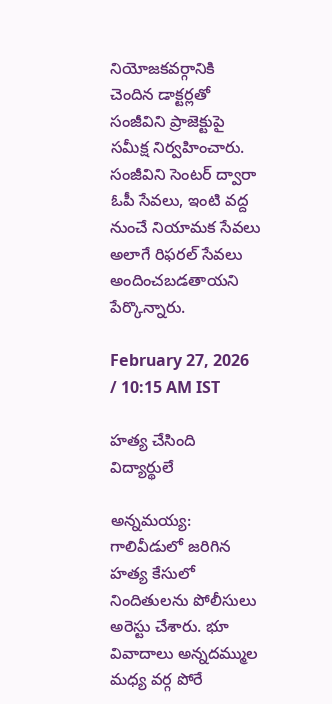నియోజకవర్గానికి చెందిన డాక్టర్లతో సంజీవిని ప్రాజెక్టుపై సమీక్ష నిర్వహించారు. సంజీవిని సెంటర్ ద్వారా ఓపీ సేవలు, ఇంటి వద్ద నుంచే నియామక సేవలు అలాగే రిఫరల్ సేవలు అందించబడతాయని పేర్కొన్నారు.

February 27, 2026 / 10:15 AM IST

హత్య చేసింది విద్యార్థులే

అన్నమయ్య: గాలివీడులో జరిగిన హత్య కేసులో నిందితులను పోలీసులు అరెస్టు చేశారు. భూ వివాదాలు అన్నదమ్ముల మధ్య వర్గ పోరే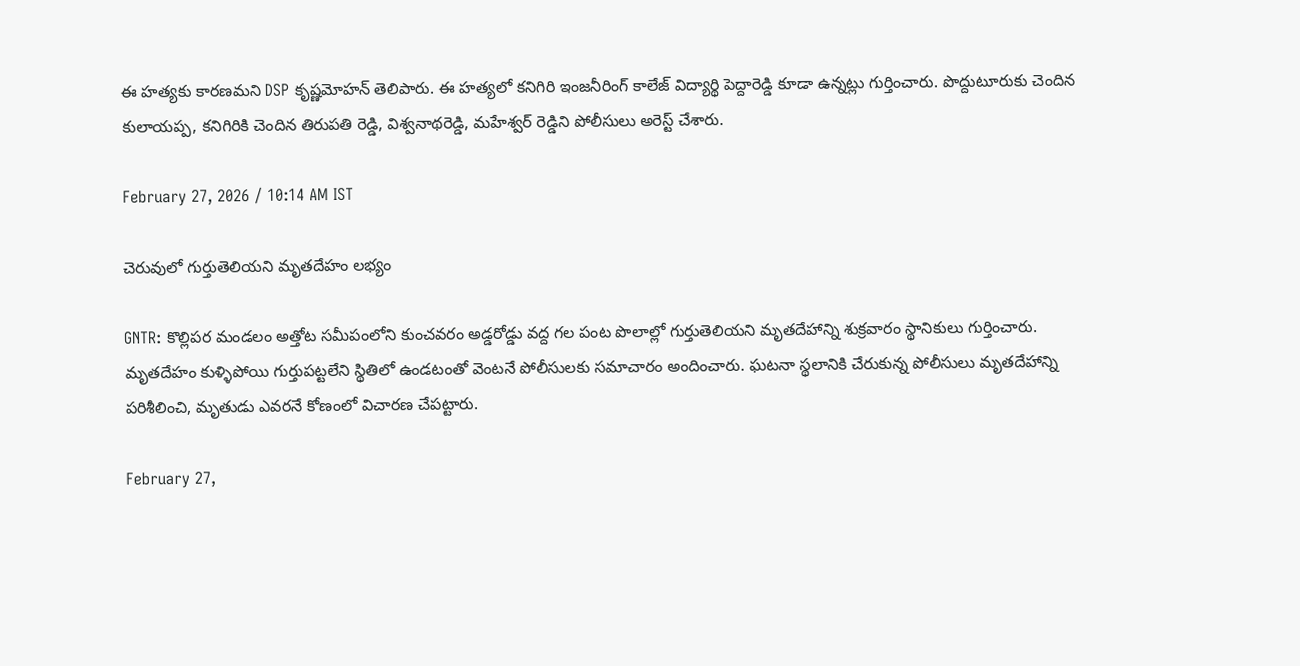ఈ హత్యకు కారణమని DSP కృష్ణమోహన్ తెలిపారు. ఈ హత్యలో కనిగిరి ఇంజనీరింగ్ కాలేజ్ విద్యార్థి పెద్దారెడ్డి కూడా ఉన్నట్లు గుర్తించారు. పొద్దుటూరుకు చెందిన కులాయప్ప, కనిగిరికి చెందిన తిరుపతి రెడ్డి, విశ్వనాథరెడ్డి, మహేశ్వర్ రెడ్డిని పోలీసులు అరెస్ట్ చేశారు.

February 27, 2026 / 10:14 AM IST

చెరువులో గుర్తుతెలియని మృతదేహం లభ్యం

GNTR: కొల్లిపర మండలం అత్తోట సమీపంలోని కుంచవరం అడ్డరోడ్డు వద్ద గల పంట పొలాల్లో గుర్తుతెలియని మృతదేహాన్ని శుక్రవారం స్థానికులు గుర్తించారు. మృతదేహం కుళ్ళిపోయి గుర్తుపట్టలేని స్థితిలో ఉండటంతో వెంటనే పోలీసులకు సమాచారం అందించారు. ఘటనా స్థలానికి చేరుకున్న పోలీసులు మృతదేహాన్ని పరిశీలించి, మృతుడు ఎవరనే కోణంలో విచారణ చేపట్టారు.

February 27,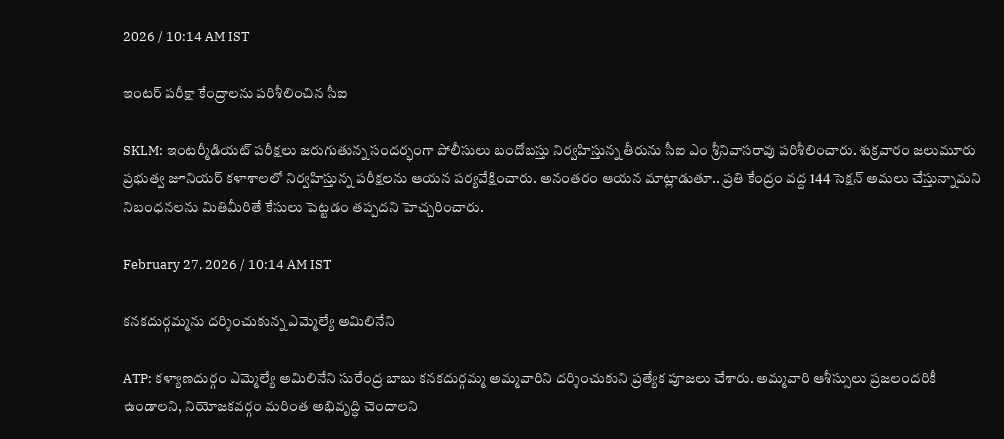2026 / 10:14 AM IST

ఇంటర్ పరీక్షా కేంద్రాలను పరిశీలించిన సీఐ

SKLM: ఇంటర్మీడియట్ పరీక్షలు జరుగుతున్న సందర్భంగా పోలీసులు బందోబస్తు నిర్వహిస్తున్న తీరును సీఐ ఎం శ్రీనివాసరావు పరిశీలించారు. శుక్రవారం జలుమూరు ప్రభుత్వ జూనియర్ కళాశాలలో నిర్వహిస్తున్న పరీక్షలను ఆయన పర్యవేక్షించారు. అనంతరం ఆయన మాట్లాడుతూ.. ప్రతి కేంద్రం వద్ద 144 సెక్షన్ అమలు చేస్తున్నామని నిబంధనలను మితిమీరితే కేసులు పెట్టడం తప్పదని హెచ్చరించారు.

February 27, 2026 / 10:14 AM IST

కనకదుర్గమ్మను దర్శించుకున్న ఎమ్మెల్యే అమిలినేని

ATP: కళ్యాణదుర్గం ఎమ్మెల్యే అమిలినేని సురేంద్ర బాబు కనకదుర్గమ్మ అమ్మవారిని దర్శించుకుని ప్రత్యేక పూజలు చేశారు. అమ్మవారి ఆశీస్సులు ప్రజలందరికీ ఉండాలని, నియోజకవర్గం మరింత అభివృద్ధి చెందాలని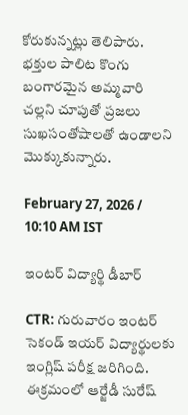కోరుకున్నట్లు తెలిపారు. భక్తుల పాలిట కొంగు బంగారమైన అమ్మవారి చల్లని చూపుతో ప్రజలు సుఖసంతోషాలతో ఉండాలని మొక్కుకున్నారు.

February 27, 2026 / 10:10 AM IST

ఇంటర్ విద్యార్థి డీబార్

CTR: గురువారం ఇంటర్ సెకండ్ ఇయర్ విద్యార్థులకు ఇంగ్లిష్ పరీక్ష జరిగింది. ఈక్రమంలో ఆర్జేడీ సురేష్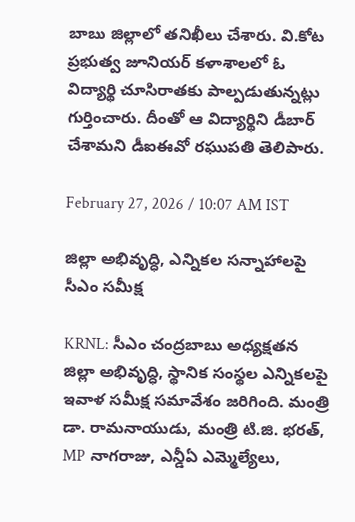బాబు జిల్లాలో తనిఖీలు చేశారు. వి.కోట ప్రభుత్వ జూనియర్ కళాశాలలో ఓ విద్యార్థి చూసిరాతకు పాల్పడుతున్నట్లు గుర్తించారు. దీంతో ఆ విద్యార్థిని డీబార్ చేశామని డీఐఈవో రఘుపతి తెలిపారు.

February 27, 2026 / 10:07 AM IST

జిల్లా అభివృద్ధి, ఎన్నికల సన్నాహాలపై సీఎం సమీక్ష

KRNL: సీఎం చంద్రబాబు అధ్యక్షతన జిల్లా అభివృద్ధి, స్థానిక సంస్థల ఎన్నికలపై ఇవాళ సమీక్ష సమావేశం జరిగింది. మంత్రి డా. రామనాయుడు, మంత్రి టి.జి. భరత్, MP నాగరాజు, ఎన్డీఏ ఎమ్మెల్యేలు,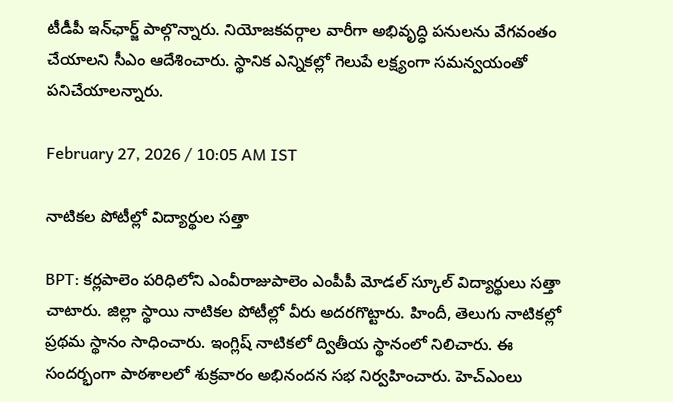టీడీపీ ఇన్‌ఛార్జ్ పాల్గొన్నారు. నియోజకవర్గాల వారీగా అభివృద్ధి పనులను వేగవంతం చేయాలని సీఎం ఆదేశించారు. స్థానిక ఎన్నికల్లో గెలుపే లక్ష్యంగా సమన్వయంతో పనిచేయాలన్నారు.

February 27, 2026 / 10:05 AM IST

నాటికల పోటీల్లో విద్యార్థుల సత్తా

BPT: కర్లపాలెం పరిధిలోని ఎంవీరాజుపాలెం ఎంపీపీ మోడల్ స్కూల్ విద్యార్థులు సత్తా చాటారు. జిల్లా స్థాయి నాటికల పోటీల్లో వీరు అదరగొట్టారు. హిందీ, తెలుగు నాటికల్లో ప్రథమ స్థానం సాధించారు. ఇంగ్లిష్ నాటికలో ద్వితీయ స్థానంలో నిలిచారు. ఈ సందర్భంగా పాఠశాలలో శుక్రవారం అభినందన సభ నిర్వహించారు. హెచ్‌ఎంలు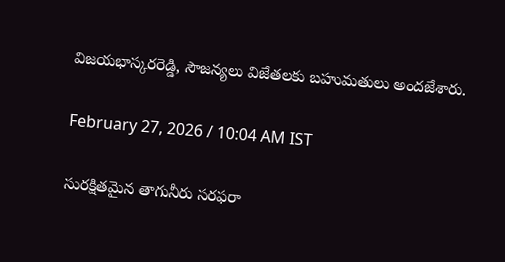విజయభాస్కరరెడ్డి, సౌజన్యలు విజేతలకు బహుమతులు అందజేశారు.

February 27, 2026 / 10:04 AM IST

సురక్షితమైన తాగునీరు సరఫరా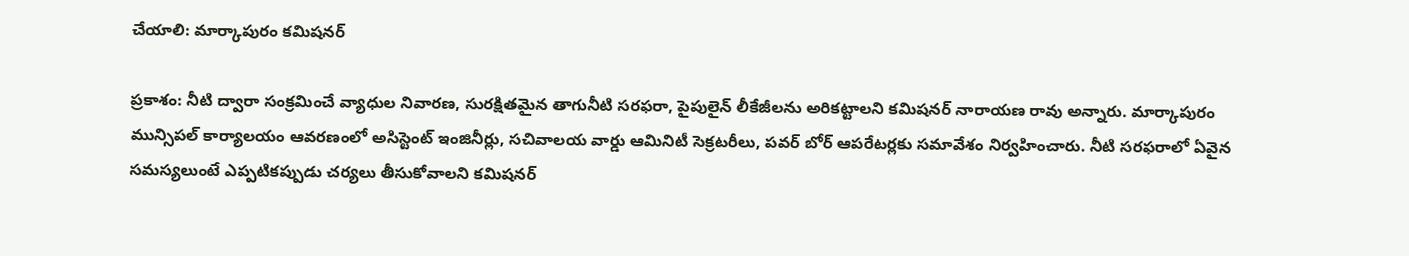చేయాలి: మార్కాపురం కమిషనర్

ప్రకాశం: నీటి ద్వారా సంక్రమించే వ్యాధుల నివారణ, సురక్షితమైన తాగునీటి సరఫరా, పైపులైన్ లీకేజీలను అరికట్టాలని కమిషనర్ నారాయణ రావు అన్నారు. మార్కాపురం మున్సిపల్ కార్యాలయం ఆవరణంలో అసిస్టెంట్ ఇంజినీర్లు, సచివాలయ వార్డు ఆమినిటీ సెక్రటరీలు, పవర్ బోర్ ఆపరేటర్లకు సమావేశం నిర్వహించారు. నీటి సరఫరాలో ఏవైన సమస్యలుంటే ఎప్పటికప్పుడు చర్యలు తీసుకోవాలని కమిషనర్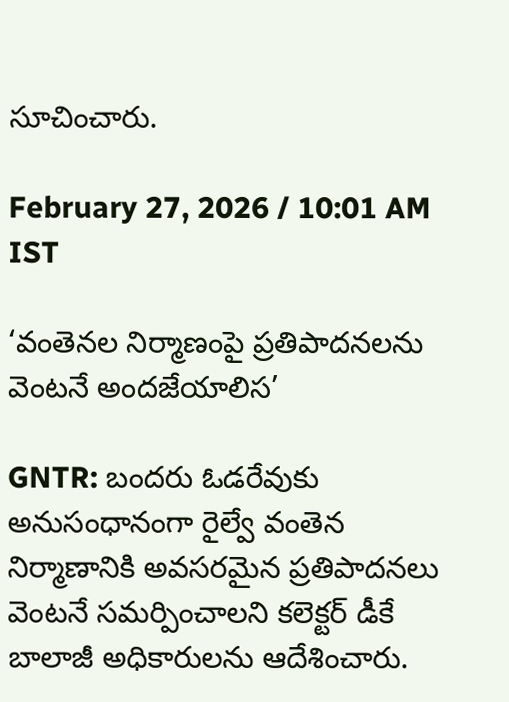సూచించారు.

February 27, 2026 / 10:01 AM IST

‘వంతెనల నిర్మాణంపై ప్రతిపాదనలను వెంటనే అందజేయాలిస’

GNTR: బందరు ఓడరేవుకు అనుసంధానంగా రైల్వే వంతెన నిర్మాణానికి అవసరమైన ప్రతిపాదనలు వెంటనే సమర్పించాలని కలెక్టర్ డీకే బాలాజీ అధికారులను ఆదేశించారు.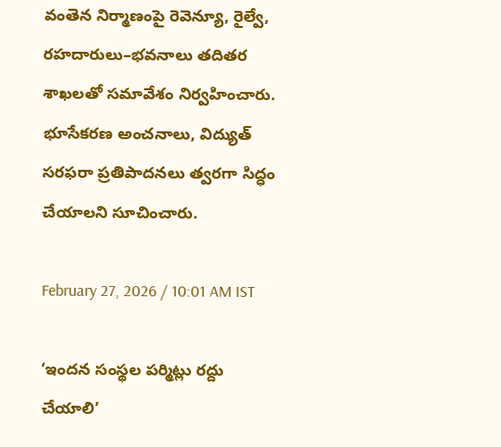వంతెన నిర్మాణంపై రెవెన్యూ, రైల్వే, రహదారులు–భవనాలు తదితర శాఖలతో సమావేశం నిర్వహించారు. భూసేకరణ అంచనాలు, విద్యుత్ సరఫరా ప్రతిపాదనలు త్వరగా సిద్ధం చేయాలని సూచించారు.

February 27, 2026 / 10:01 AM IST

‘ఇందన సంస్థల పర్మిట్లు రద్దు చేయాలి’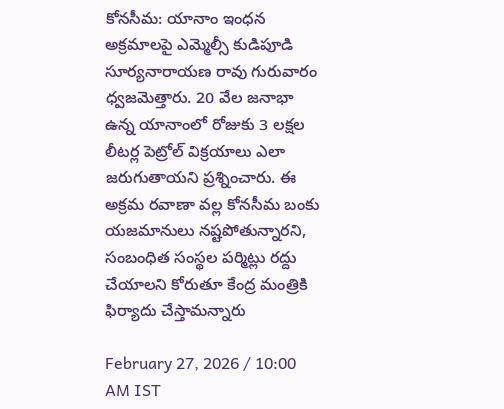కోనసీమ: యానాం ఇంధన అక్రమాలపై ఎమ్మెల్సీ కుడిపూడి సూర్యనారాయణ రావు గురువారం ధ్వజమెత్తారు. 20 వేల జనాభా ఉన్న యానాంలో రోజుకు 3 లక్షల లీటర్ల పెట్రోల్ విక్రయాలు ఎలా జరుగుతాయని ప్రశ్నించారు. ఈ అక్రమ రవాణా వల్ల కోనసీమ బంకు యజమానులు నష్టపోతున్నారని, సంబంధిత సంస్థల పర్మిట్లు రద్దు చేయాలని కోరుతూ కేంద్ర మంత్రికి ఫిర్యాదు చేస్తామన్నారు

February 27, 2026 / 10:00 AM IST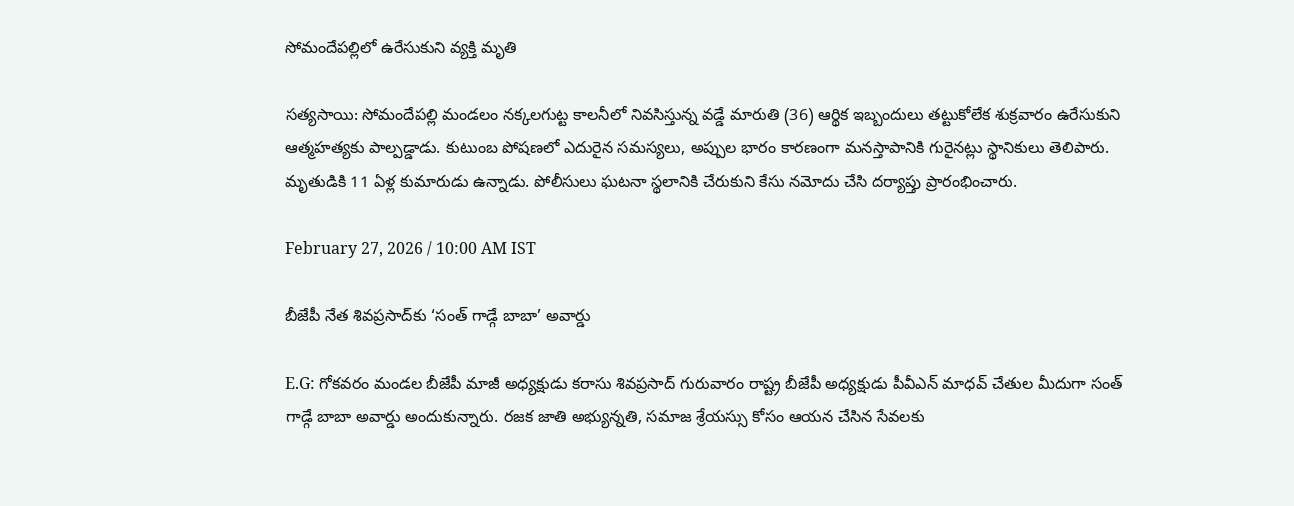సోమందేపల్లిలో ఉరేసుకుని వ్యక్తి మృతి

సత్యసాయి: సోమందేపల్లి మండలం నక్కలగుట్ట కాలనీలో నివసిస్తున్న వడ్డే మారుతి (36) ఆర్థిక ఇబ్బందులు తట్టుకోలేక శుక్రవారం ఉరేసుకుని ఆత్మహత్యకు పాల్పడ్డాడు. కుటుంబ పోషణలో ఎదురైన సమస్యలు, అప్పుల భారం కారణంగా మనస్తాపానికి గురైనట్లు స్థానికులు తెలిపారు. మృతుడికి 11 ఏళ్ల కుమారుడు ఉన్నాడు. పోలీసులు ఘటనా స్థలానికి చేరుకుని కేసు నమోదు చేసి దర్యాప్తు ప్రారంభించారు.

February 27, 2026 / 10:00 AM IST

బీజేపీ నేత శివప్రసాద్‌కు ‘సంత్ గాడ్గే బాబా’ అవార్డు

E.G: గోకవరం మండల బీజేపీ మాజీ అధ్యక్షుడు కరాసు శివప్రసాద్ గురువారం రాష్ట్ర బీజేపీ అధ్యక్షుడు పీవీఎన్ మాధవ్ చేతుల మీదుగా సంత్ గాడ్గే బాబా అవార్డు అందుకున్నారు. రజక జాతి అభ్యున్నతి, సమాజ శ్రేయస్సు కోసం ఆయన చేసిన సేవలకు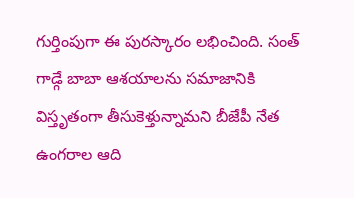గుర్తింపుగా ఈ పురస్కారం లభించింది. సంత్ గాడ్గే బాబా ఆశయాలను సమాజానికి విస్తృతంగా తీసుకెళ్తున్నామని బీజేపీ నేత ఉంగరాల ఆది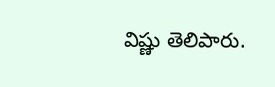విష్ణు తెలిపారు.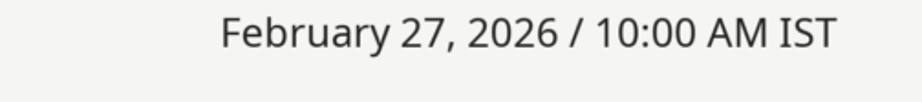February 27, 2026 / 10:00 AM IST